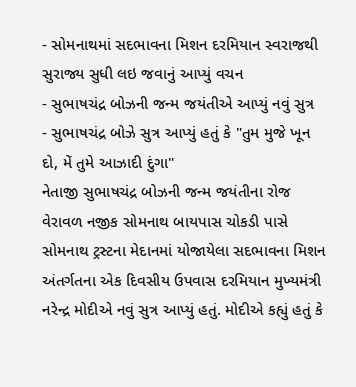- સોમનાથમાં સદભાવના મિશન દરમિયાન સ્વરાજથી સુરાજ્ય સુધી લઇ જવાનું આપ્યું વચન
- સુભાષચંદ્ર બોઝની જન્મ જયંતીએ આપ્યું નવું સુત્ર
- સુભાષચંદ્ર બોઝે સુત્ર આપ્યું હતું કે "તુમ મુજે ખૂન દો, મેં તુમે આઝાદી દુંગા"
નેતાજી સુભાષચંદ્ર બોઝની જન્મ જયંતીના રોજ વેરાવળ નજીક સોમનાથ બાયપાસ ચોકડી પાસે સોમનાથ ટ્રસ્ટના મેદાનમાં યોજાયેલા સદભાવના મિશન અંતર્ગતના એક દિવસીય ઉપવાસ દરમિયાન મુખ્યમંત્રી નરેન્દ્ર મોદીએ નવું સુત્ર આપ્યું હતું. મોદીએ કહ્યું હતું કે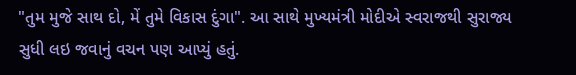"તુમ મુજે સાથ દો, મેં તુમે વિકાસ દુંગા". આ સાથે મુખ્યમંત્રી મોદીએ સ્વરાજથી સુરાજ્ય સુધી લઇ જવાનું વચન પણ આપ્યું હતું.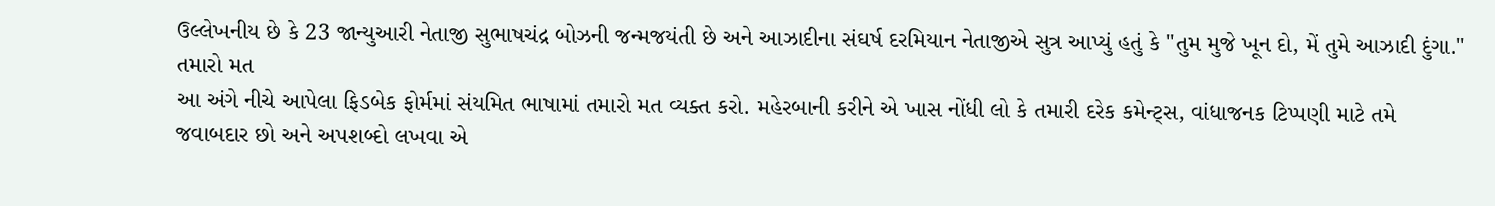ઉલ્લેખનીય છે કે 23 જાન્યુઆરી નેતાજી સુભાષચંદ્ર બોઝની જન્મજયંતી છે અને આઝાદીના સંઘર્ષ દરમિયાન નેતાજીએ સુત્ર આપ્યું હતું કે "તુમ મુજે ખૂન દો, મેં તુમે આઝાદી દુંગા."
તમારો મત
આ અંગે નીચે આપેલા ફિડબેક ફોર્મમાં સંયમિત ભાષામાં તમારો મત વ્યક્ત કરો. મહેરબાની કરીને એ ખાસ નોંધી લો કે તમારી દરેક કમેન્ટ્સ, વાંધાજનક ટિપ્પણી માટે તમે જવાબદાર છો અને અપશબ્દો લખવા એ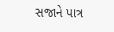સજાને પાત્ર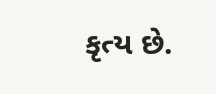કૃત્ય છે.